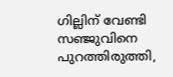ഗില്ലിന് വേണ്ടി സഞ്ജുവിനെ പുറത്തിരുത്തി,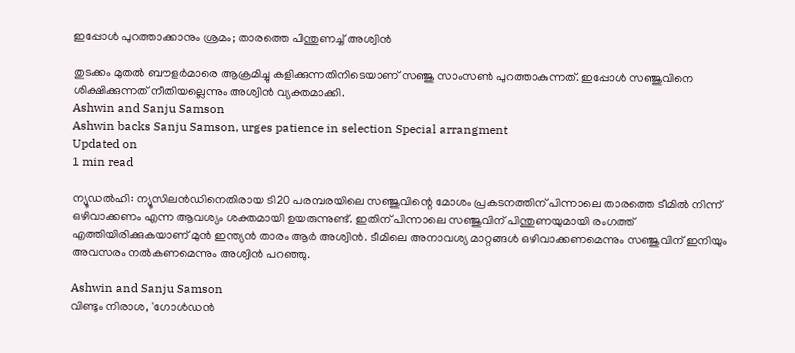ഇപ്പോൾ പുറത്താക്കാനും ശ്രമം; താരത്തെ പിന്തുണച്ച് അശ്വിൻ

തുടക്കം മുതൽ ബൗളർമാരെ ആക്രമിച്ചു കളിക്കുന്നതിനിടെയാണ് സഞ്ജു സാംസൺ പുറത്താകുന്നത്. ഇപ്പോൾ സഞ്ജുവിനെ ശിക്ഷിക്കുന്നത് നീതിയല്ലെന്നും അശ്വിൻ വ്യക്തമാക്കി.
Ashwin and Sanju Samson
Ashwin backs Sanju Samson, urges patience in selection Special arrangment
Updated on
1 min read

ന്യൂഡൽഹി: ന്യൂസിലൻഡിനെതിരായ ടി20 പരമ്പരയിലെ സഞ്ജുവിന്റെ മോശം പ്രകടനത്തിന് പിന്നാലെ താരത്തെ ടീമിൽ നിന്ന് ഒഴിവാക്കണം എന്ന ആവശ്യം ശക്തമായി ഉയരുന്നുണ്ട്. ഇതിന് പിന്നാലെ സഞ്ജുവിന് പിന്തുണയുമായി രംഗത്ത് എത്തിയിരിക്കുകയാണ് മുൻ ഇന്ത്യൻ താരം ആർ അശ്വിൻ. ടീമിലെ അനാവശ്യ മാറ്റങ്ങൾ ഒഴിവാക്കണമെന്നും സഞ്ജുവിന് ഇനിയും അവസരം നൽകണമെന്നും അശ്വിൻ പറഞ്ഞു.

Ashwin and Sanju Samson
വിണ്ടും നിരാശ, 'ഗോള്‍ഡന്‍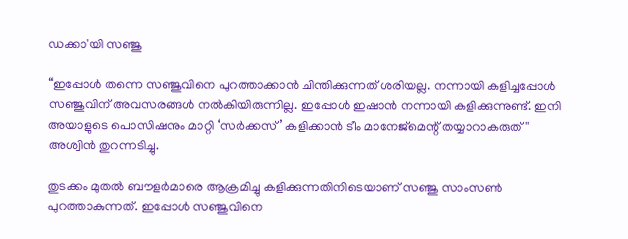ഡക്കാ'യി സഞ്ജു

“ഇപ്പോൾ തന്നെ സഞ്ജുവിനെ പുറത്താക്കാൻ ചിന്തിക്കുന്നത് ശരിയല്ല. നന്നായി കളിച്ചപ്പോൾ സഞ്ജുവിന് അവസരങ്ങൾ നൽകിയിരുന്നില്ല. ഇപ്പോൾ ഇഷാൻ നന്നായി കളിക്കുന്നുണ്ട്. ഇനി അയാളുടെ പൊസിഷനും മാറ്റി ‘സർക്കസ്’ കളിക്കാൻ ടീം മാനേജ്‍മെന്റ് തയ്യാറാകരുത് '' അശ്വിൻ തുറന്നടിച്ചു.

തുടക്കം മുതൽ ബൗളർമാരെ ആക്രമിച്ചു കളിക്കുന്നതിനിടെയാണ് സഞ്ജു സാംസൺ പുറത്താകുന്നത്. ഇപ്പോൾ സഞ്ജുവിനെ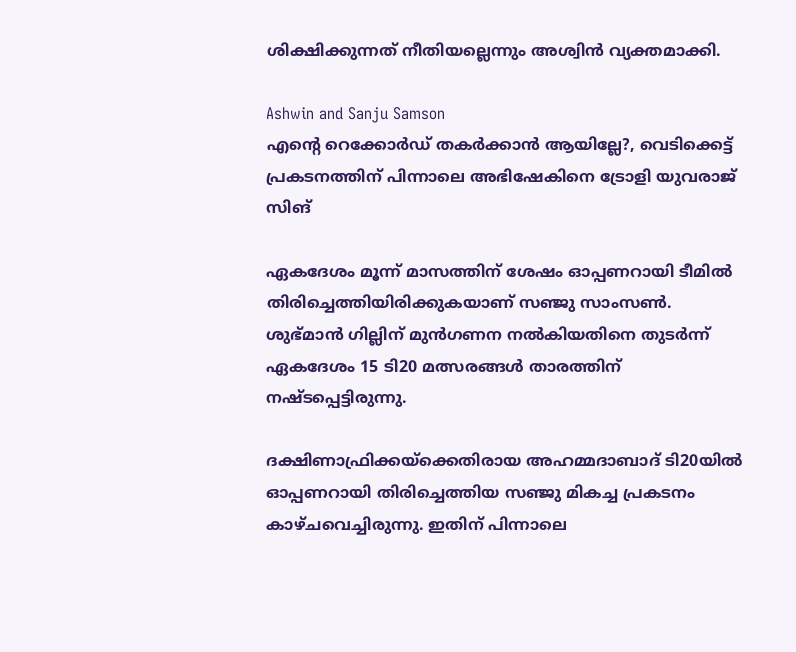ശിക്ഷിക്കുന്നത് നീതിയല്ലെന്നും അശ്വിൻ വ്യക്തമാക്കി.

Ashwin and Sanju Samson
എന്റെ റെക്കോർഡ് തകർക്കാൻ ആയില്ലേ?, വെടിക്കെട്ട് പ്രകടനത്തിന് പിന്നാലെ അഭിഷേകിനെ ട്രോളി യുവരാജ് സിങ്

ഏകദേശം മൂന്ന് മാസത്തിന് ശേഷം ഓപ്പണറായി ടീമിൽ തിരിച്ചെത്തിയിരിക്കുകയാണ് സഞ്ജു സാംസൺ. ശുഭ്മാൻ ഗില്ലിന് മുൻഗണന നൽകിയതിനെ തുടർന്ന് ഏകദേശം 15 ടി20 മത്സരങ്ങൾ താരത്തിന് നഷ്ടപ്പെട്ടിരുന്നു.

ദക്ഷിണാഫ്രിക്കയ്‌ക്കെതിരായ അഹമ്മദാബാദ് ടി20യിൽ ഓപ്പണറായി തിരിച്ചെത്തിയ സഞ്ജു മികച്ച പ്രകടനം കാഴ്ചവെച്ചിരുന്നു. ഇതിന് പിന്നാലെ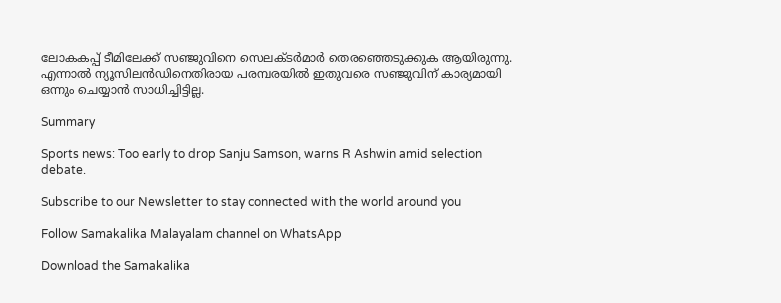ലോകകപ്പ് ടീമിലേക്ക് സഞ്ജുവിനെ സെലക്ടർമാർ തെരഞ്ഞെടുക്കുക ആയിരുന്നു. എന്നാൽ ന്യൂസിലൻഡിനെതിരായ പരമ്പരയിൽ ഇതുവരെ സഞ്ജുവിന് കാര്യമായി ഒന്നും ചെയ്യാൻ സാധിച്ചിട്ടില്ല.

Summary

Sports news: Too early to drop Sanju Samson, warns R Ashwin amid selection debate.

Subscribe to our Newsletter to stay connected with the world around you

Follow Samakalika Malayalam channel on WhatsApp

Download the Samakalika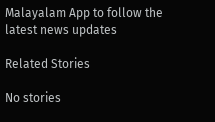Malayalam App to follow the latest news updates

Related Stories

No stories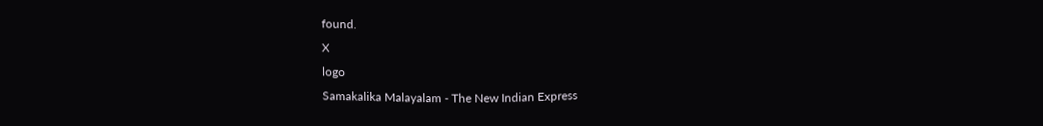found.
X
logo
Samakalika Malayalam - The New Indian Express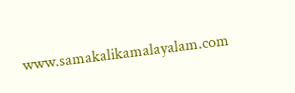www.samakalikamalayalam.com